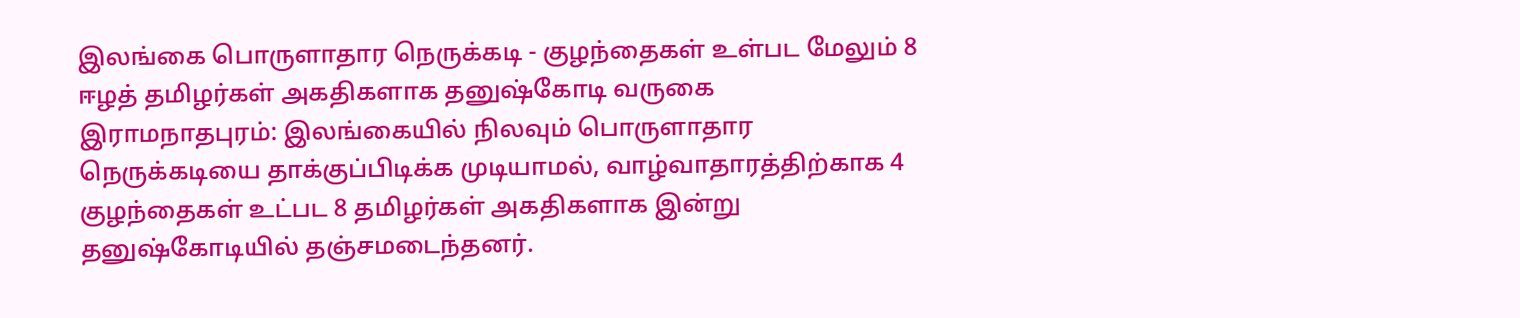இலங்கை பொருளாதார நெருக்கடி - குழந்தைகள் உள்பட மேலும் 8 ஈழத் தமிழர்கள் அகதிகளாக தனுஷ்கோடி வருகை
இராமநாதபுரம்: இலங்கையில் நிலவும் பொருளாதார நெருக்கடியை தாக்குப்பிடிக்க முடியாமல், வாழ்வாதாரத்திற்காக 4 குழந்தைகள் உட்பட 8 தமிழர்கள் அகதிகளாக இன்று தனுஷ்கோடியில் தஞ்சமடைந்தனர்.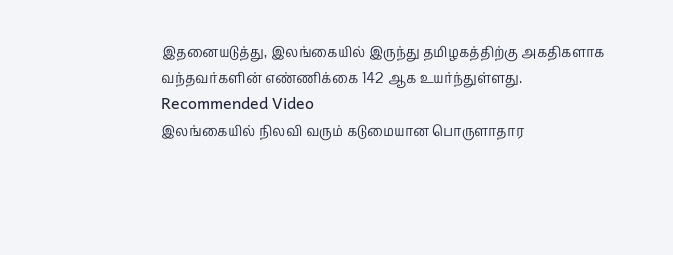இதனையடுத்து, இலங்கையில் இருந்து தமிழகத்திற்கு அகதிகளாக வந்தவர்களின் எண்ணிக்கை 142 ஆக உயர்ந்துள்ளது.
Recommended Video
இலங்கையில் நிலவி வரும் கடுமையான பொருளாதார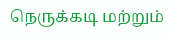நெருக்கடி மற்றும்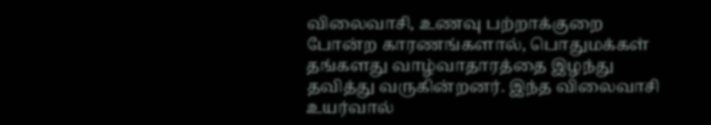விலைவாசி, உணவு பற்றாக்குறை போன்ற காரணங்களால், பொதுமக்கள் தங்களது வாழ்வாதாரத்தை இழந்து தவித்து வருகின்றனர். இந்த விலைவாசி உயர்வால்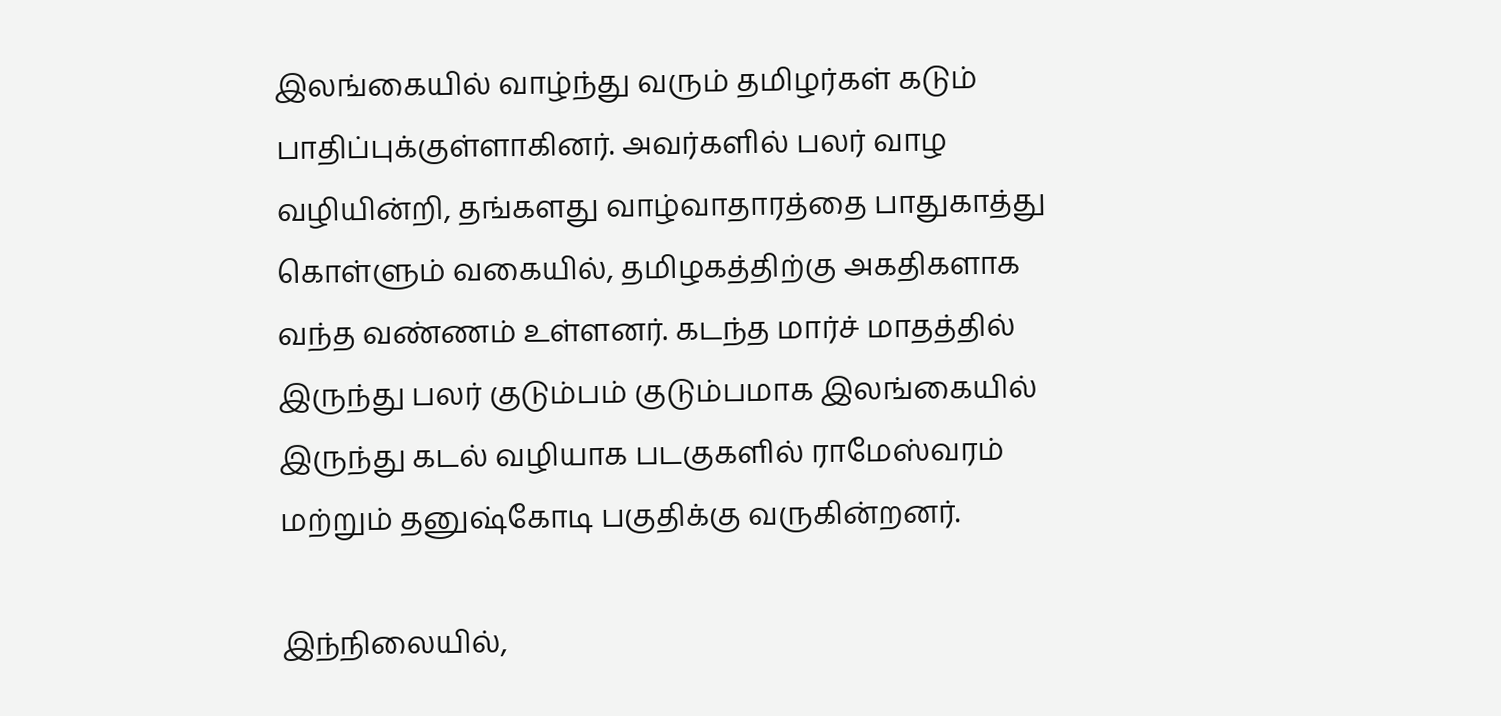இலங்கையில் வாழ்ந்து வரும் தமிழர்கள் கடும் பாதிப்புக்குள்ளாகினர். அவர்களில் பலர் வாழ வழியின்றி, தங்களது வாழ்வாதாரத்தை பாதுகாத்து கொள்ளும் வகையில், தமிழகத்திற்கு அகதிகளாக வந்த வண்ணம் உள்ளனர். கடந்த மார்ச் மாதத்தில் இருந்து பலர் குடும்பம் குடும்பமாக இலங்கையில் இருந்து கடல் வழியாக படகுகளில் ராமேஸ்வரம் மற்றும் தனுஷ்கோடி பகுதிக்கு வருகின்றனர்.

இந்நிலையில்,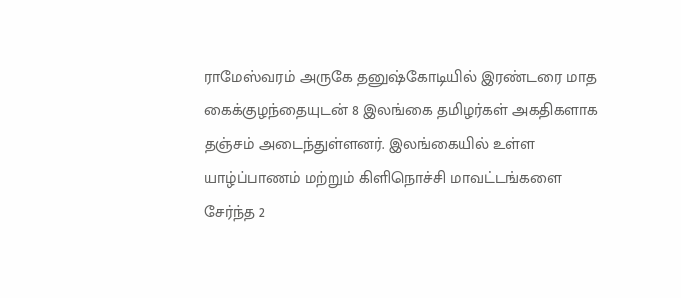ராமேஸ்வரம் அருகே தனுஷ்கோடியில் இரண்டரை மாத கைக்குழந்தையுடன் 8 இலங்கை தமிழர்கள் அகதிகளாக தஞ்சம் அடைந்துள்ளனர். இலங்கையில் உள்ள யாழ்ப்பாணம் மற்றும் கிளிநொச்சி மாவட்டங்களை சேர்ந்த 2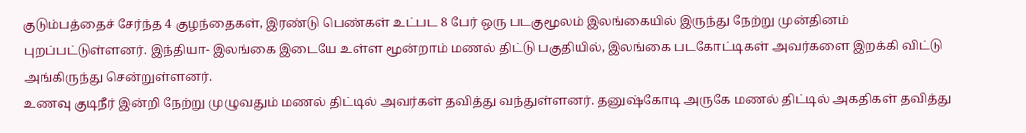குடும்பத்தைச் சேர்ந்த 4 குழந்தைகள், இரண்டு பெண்கள் உட்பட 8 பேர் ஒரு படகுமூலம் இலங்கையில் இருந்து நேற்று முன்தினம் புறப்பட்டுள்ளனர். இந்தியா- இலங்கை இடையே உள்ள மூன்றாம் மணல் திட்டு பகுதியில், இலங்கை படகோட்டிகள் அவர்களை இறக்கி விட்டு அங்கிருந்து சென்றுள்ளனர்.
உணவு குடிநீர் இன்றி நேற்று முழுவதும் மணல் திட்டில் அவர்கள் தவித்து வந்துள்ளனர். தனுஷ்கோடி அருகே மணல் திட்டில் அகதிகள் தவித்து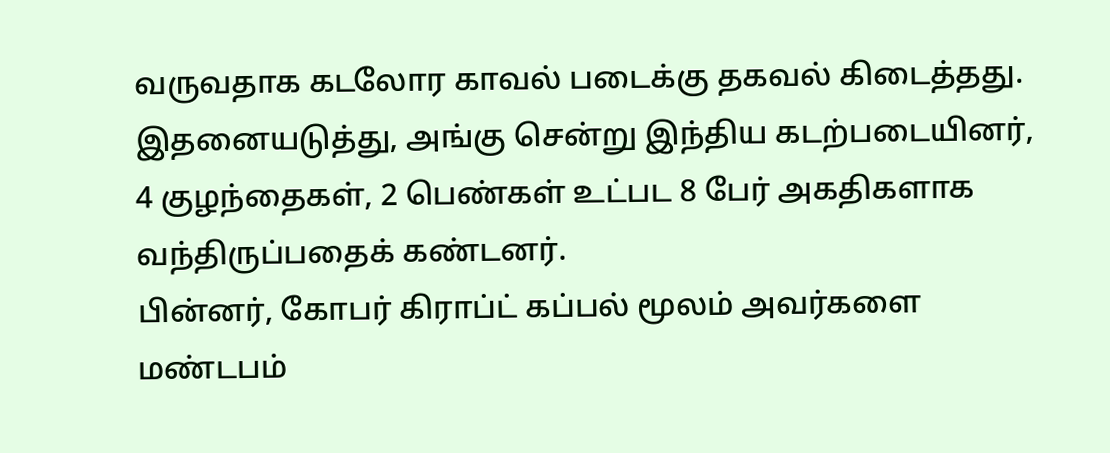வருவதாக கடலோர காவல் படைக்கு தகவல் கிடைத்தது. இதனையடுத்து, அங்கு சென்று இந்திய கடற்படையினர், 4 குழந்தைகள், 2 பெண்கள் உட்பட 8 பேர் அகதிகளாக வந்திருப்பதைக் கண்டனர்.
பின்னர், கோபர் கிராப்ட் கப்பல் மூலம் அவர்களை மண்டபம்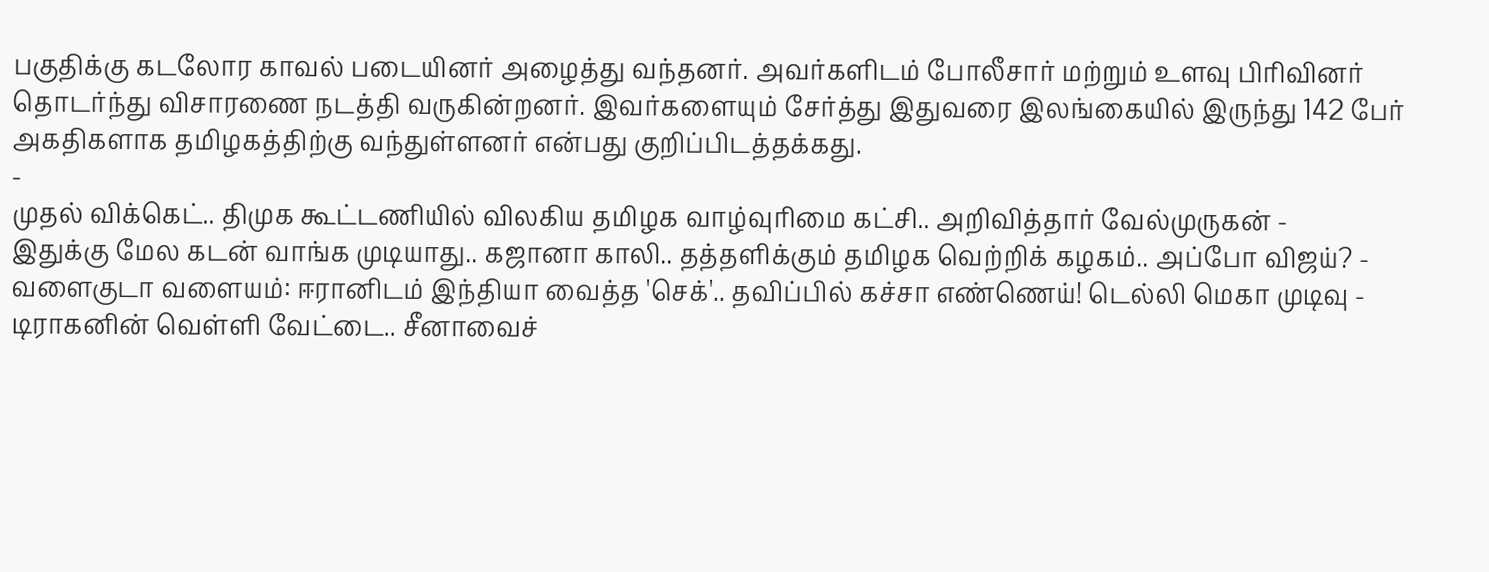பகுதிக்கு கடலோர காவல் படையினர் அழைத்து வந்தனர். அவர்களிடம் போலீசார் மற்றும் உளவு பிரிவினர் தொடர்ந்து விசாரணை நடத்தி வருகின்றனர். இவர்களையும் சேர்த்து இதுவரை இலங்கையில் இருந்து 142 பேர் அகதிகளாக தமிழகத்திற்கு வந்துள்ளனர் என்பது குறிப்பிடத்தக்கது.
-
முதல் விக்கெட்.. திமுக கூட்டணியில் விலகிய தமிழக வாழ்வுரிமை கட்சி.. அறிவித்தார் வேல்முருகன் -
இதுக்கு மேல கடன் வாங்க முடியாது.. கஜானா காலி.. தத்தளிக்கும் தமிழக வெற்றிக் கழகம்.. அப்போ விஜய்? -
வளைகுடா வளையம்: ஈரானிடம் இந்தியா வைத்த 'செக்'.. தவிப்பில் கச்சா எண்ணெய்! டெல்லி மெகா முடிவு -
டிராகனின் வெள்ளி வேட்டை.. சீனாவைச்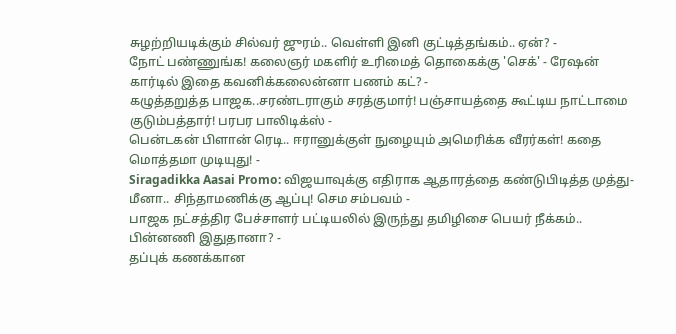சுழற்றியடிக்கும் சில்வர் ஜுரம்.. வெள்ளி இனி குட்டித்தங்கம்.. ஏன்? -
நோட் பண்ணுங்க! கலைஞர் மகளிர் உரிமைத் தொகைக்கு 'செக்' - ரேஷன் கார்டில் இதை கவனிக்கலைன்னா பணம் கட்? -
கழுத்தறுத்த பாஜக..சரண்டராகும் சரத்குமார்! பஞ்சாயத்தை கூட்டிய நாட்டாமை குடும்பத்தார்! பரபர பாலிடிக்ஸ் -
பென்டகன் பிளான் ரெடி.. ஈரானுக்குள் நுழையும் அமெரிக்க வீரர்கள்! கதை மொத்தமா முடியுது! -
Siragadikka Aasai Promo: விஜயாவுக்கு எதிராக ஆதாரத்தை கண்டுபிடித்த முத்து- மீனா.. சிந்தாமணிக்கு ஆப்பு! செம சம்பவம் -
பாஜக நட்சத்திர பேச்சாளர் பட்டியலில் இருந்து தமிழிசை பெயர் நீக்கம்.. பின்னணி இதுதானா? -
தப்புக் கணக்கான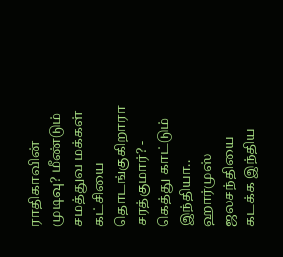ராதிகாவின் முடிவு? மீண்டும் சமத்துவ மக்கள் கட்சியை தொடங்குகிறாரா சரத்குமார்? -
கெத்து காட்டும் இந்தியா.. ஹார்முஸ் ஜலசந்தியை கடக்க இந்திய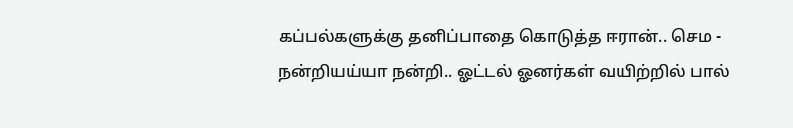கப்பல்களுக்கு தனிப்பாதை கொடுத்த ஈரான்.. செம -
நன்றியய்யா நன்றி.. ஓட்டல் ஓனர்கள் வயிற்றில் பால்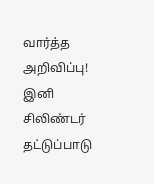வார்த்த அறிவிப்பு! இனி சிலிண்டர் தட்டுப்பாடு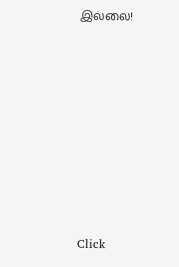இல்லை!












Click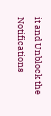it and Unblock the Notifications